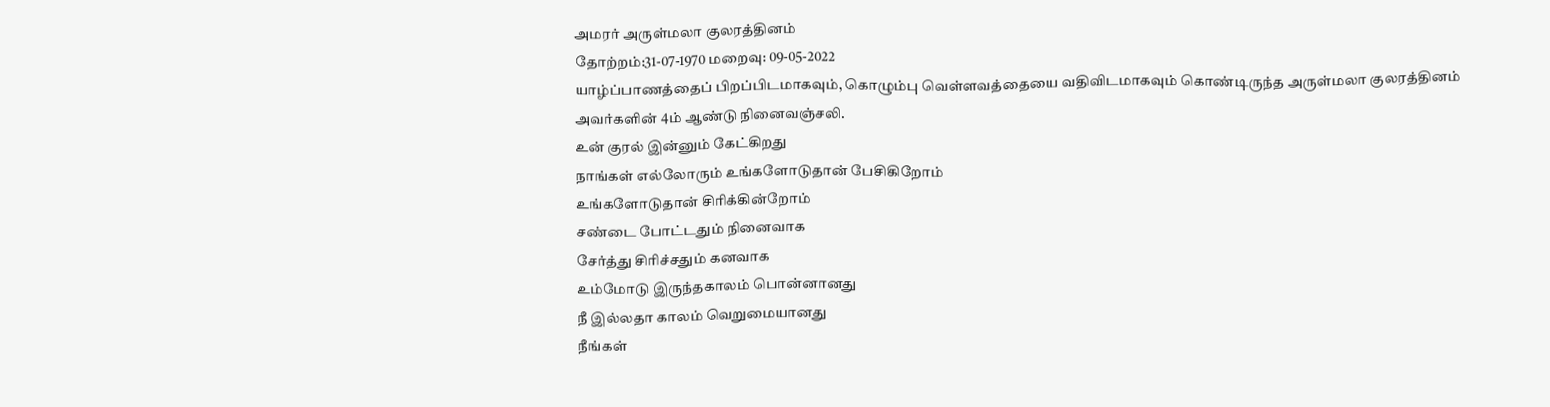அமரர் அருள்மலா குலரத்தினம்
தோற்றம்:31-07-1970 மறைவு: 09-05-2022
யாழ்ப்பாணத்தைப் பிறப்பிடமாகவும், கொழும்பு வெள்ளவத்தையை வதிவிடமாகவும் கொண்டிருந்த அருள்மலா குலரத்தினம் அவர்களின் 4ம் ஆண்டு நினைவஞ்சலி.
உன் குரல் இன்னும் கேட்கிறது
நாங்கள் எல்லோரும் உங்களோடுதான் பேசிகிறோம்
உங்களோடுதான் சிரிக்கின்றோம்
சண்டை போட்டதும் நினைவாக
சேர்த்து சிரிச்சதும் கனவாக
உம்மோடு இருந்தகாலம் பொன்னானது
நீ இல்லதா காலம் வெறுமையானது
நீங்கள்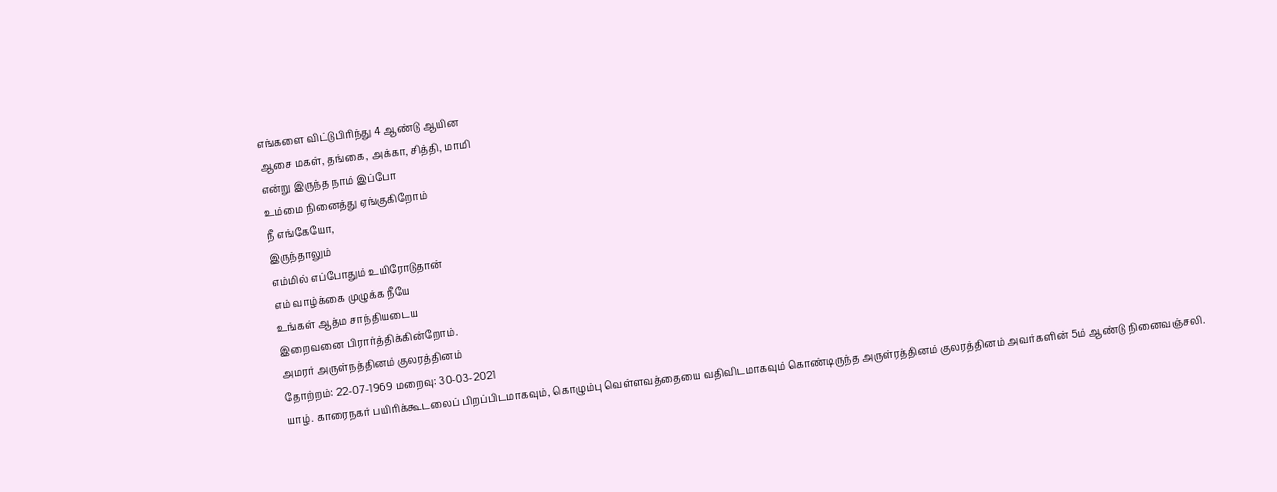எங்களை விட்டுபிரிந்து 4 ஆண்டு ஆயின
ஆசை மகள், தங்கை, அக்கா, சித்தி, மாமி
என்று இருந்த நாம் இப்போ
உம்மை நினைத்து ஏங்குகிறோம்
நீ எங்கேயோ,
இருந்தாலும்
எம்மில் எப்போதும் உயிரோடுதான்
எம் வாழ்க்கை முழுக்க நீயே
உங்கள் ஆத்ம சாந்தியடைய
இறைவனை பிரார்த்திக்கின்றோம்.
அமரர் அருள்நத்தினம் குலரத்தினம்
தோற்றம்: 22-07-1969 மறைவு: 30-03-2021
யாழ். காரைநகர் பயிரிக்கூடலைப் பிறப்பிடமாகவும், கொழும்பு வெள்ளவத்தையை வதிவிடமாகவும் கொண்டிருந்த அருள்ரத்தினம் குலரத்தினம் அவர்களின் 5ம் ஆண்டு நினைவஞ்சலி.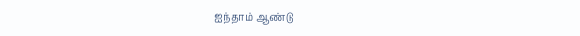ஐந்தாம் ஆண்டு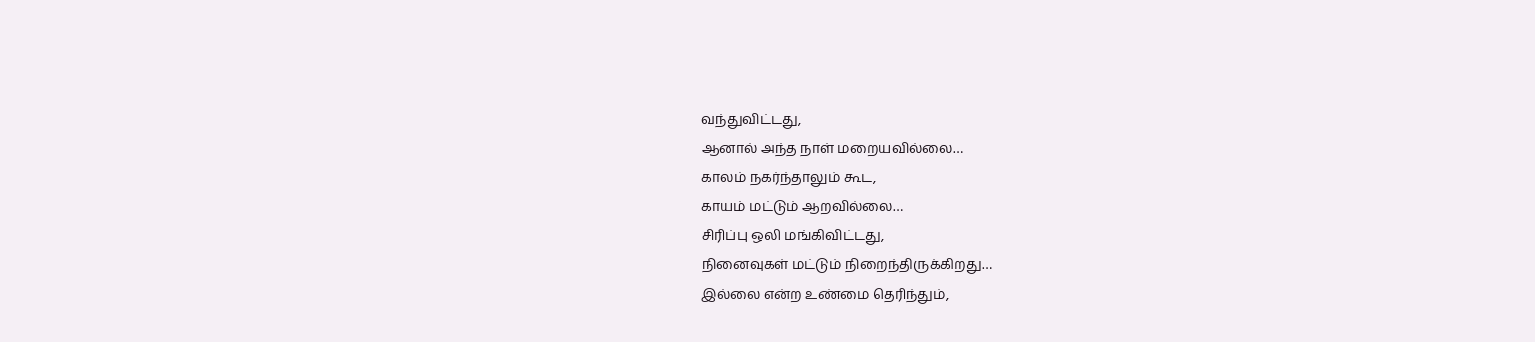வந்துவிட்டது,
ஆனால் அந்த நாள் மறையவில்லை…
காலம் நகர்ந்தாலும் கூட,
காயம் மட்டும் ஆறவில்லை…
சிரிப்பு ஒலி மங்கிவிட்டது,
நினைவுகள் மட்டும் நிறைந்திருக்கிறது…
இல்லை என்ற உண்மை தெரிந்தும்,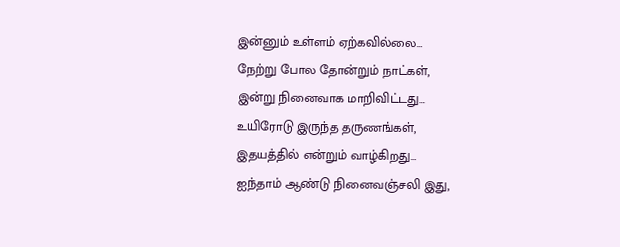இன்னும் உள்ளம் ஏற்கவில்லை…
நேற்று போல தோன்றும் நாட்கள்,
இன்று நினைவாக மாறிவிட்டது…
உயிரோடு இருந்த தருணங்கள்,
இதயத்தில் என்றும் வாழ்கிறது…
ஐந்தாம் ஆண்டு நினைவஞ்சலி இது,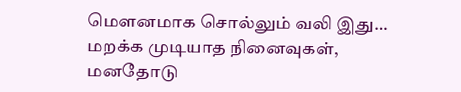மௌனமாக சொல்லும் வலி இது…
மறக்க முடியாத நினைவுகள்,
மனதோடு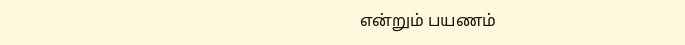என்றும் பயணம்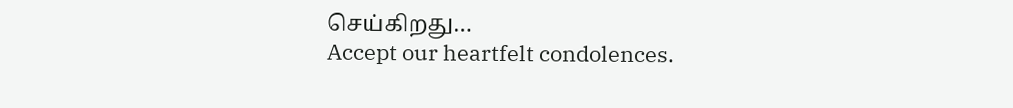செய்கிறது…
Accept our heartfelt condolences.